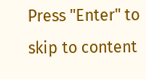Press "Enter" to skip to content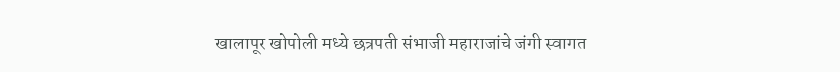खालापूर खोपोली मध्ये छत्रपती संभाजी महाराजांचे जंगी स्वागत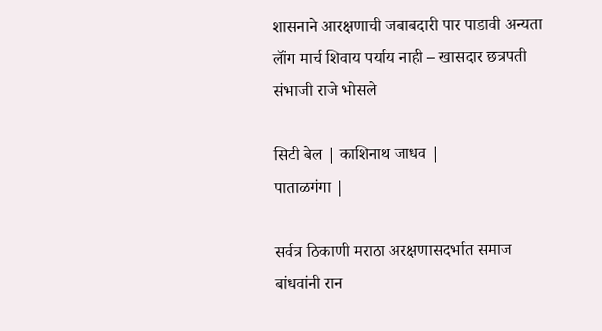शासनाने आरक्षणाची जबाबदारी पार पाडावी अन्यता लॉंग मार्च शिवाय पर्याय नाही – खासदार छत्रपती संभाजी राजे भोसले

सिटी बेल | काशिनाथ जाधव |
पाताळगंगा |

सर्वत्र ठिकाणी मराठा अरक्षणासदर्भात समाज बांधवांनी रान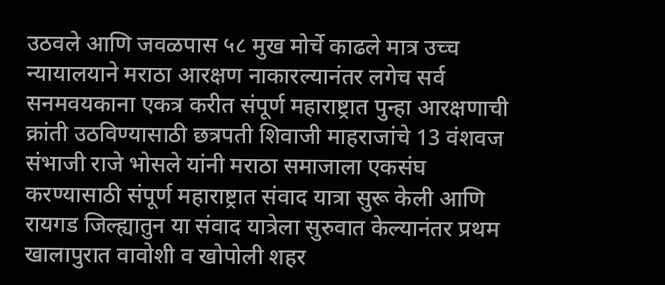उठवले आणि जवळपास ५८ मुख मोर्चे काढले मात्र उच्च न्यायालयाने मराठा आरक्षण नाकारल्यानंतर लगेच सर्व सनमवयकाना एकत्र करीत संपूर्ण महाराष्ट्रात पुन्हा आरक्षणाची क्रांती उठविण्यासाठी छत्रपती शिवाजी माहराजांचे 13 वंशवज संभाजी राजे भोसले यांनी मराठा समाजाला एकसंघ करण्यासाठी संपूर्ण महाराष्ट्रात संवाद यात्रा सुरू केली आणि रायगड जिल्ह्यातुन या संवाद यात्रेला सुरुवात केल्यानंतर प्रथम खालापुरात वावोशी व खोपोली शहर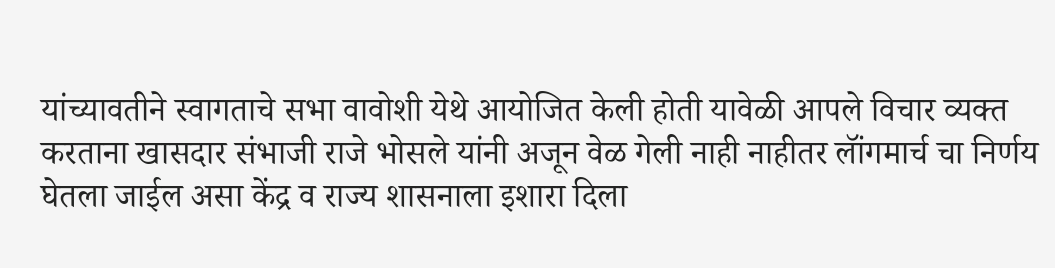यांच्यावतीने स्वागताचे सभा वावोशी येथे आयोजित केली होती यावेळी आपले विचार व्यक्त करताना खासदार संभाजी राजे भोसले यांनी अजून वेळ गेली नाही नाहीतर लॉंगमार्च चा निर्णय घेतला जाईल असा केंद्र व राज्य शासनाला इशारा दिला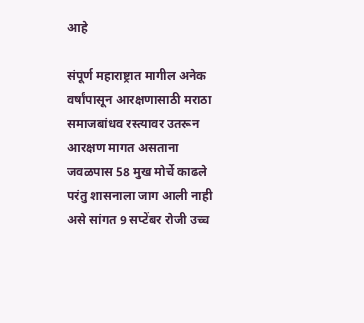आहे

संपूर्ण महाराष्ट्रात मागील अनेक वर्षांपासून आरक्षणासाठी मराठा समाजबांधव रस्त्यावर उतरून आरक्षण मागत असताना जवळपास 58 मुख मोर्चे काढले परंतु शासनाला जाग आली नाही असे सांगत 9 सप्टेंबर रोजी उच्च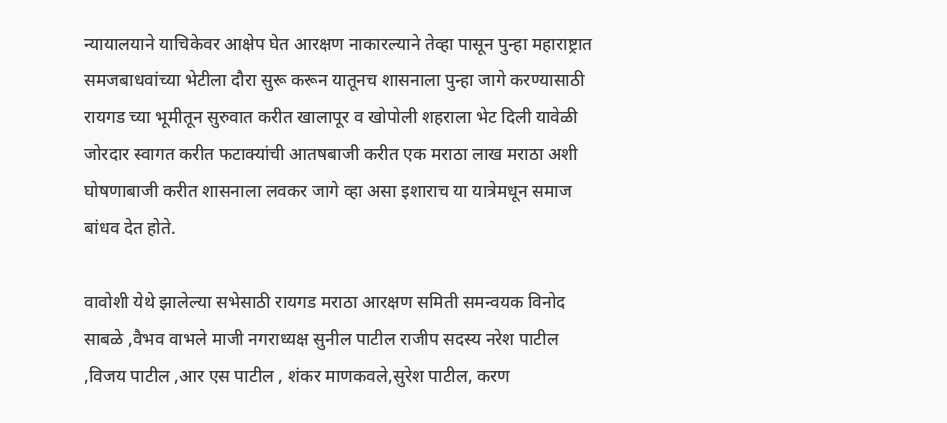न्यायालयाने याचिकेवर आक्षेप घेत आरक्षण नाकारल्याने तेव्हा पासून पुन्हा महाराष्ट्रात समजबाधवांच्या भेटीला दौरा सुरू करून यातूनच शासनाला पुन्हा जागे करण्यासाठी रायगड च्या भूमीतून सुरुवात करीत खालापूर व खोपोली शहराला भेट दिली यावेळी जोरदार स्वागत करीत फटाक्यांची आतषबाजी करीत एक मराठा लाख मराठा अशी घोषणाबाजी करीत शासनाला लवकर जागे व्हा असा इशाराच या यात्रेमधून समाज बांधव देत होते.

वावोशी येथे झालेल्या सभेसाठी रायगड मराठा आरक्षण समिती समन्वयक विनोद साबळे ,वैभव वाभले माजी नगराध्यक्ष सुनील पाटील राजीप सदस्य नरेश पाटील ,विजय पाटील ,आर एस पाटील , शंकर माणकवले,सुरेश पाटील, करण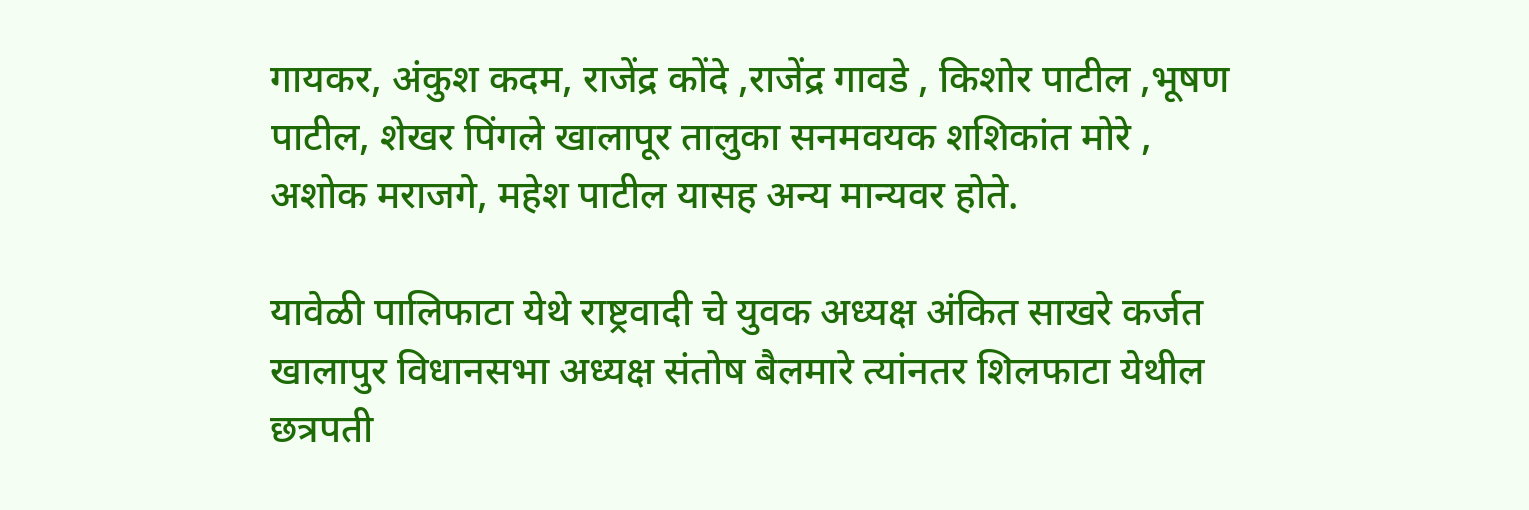गायकर, अंकुश कदम, राजेंद्र कोंदे ,राजेंद्र गावडे , किशोर पाटील ,भूषण पाटील, शेखर पिंगले खालापूर तालुका सनमवयक शशिकांत मोरे , अशोक मराजगे, महेश पाटील यासह अन्य मान्यवर होते.

यावेळी पालिफाटा येथे राष्ट्रवादी चे युवक अध्यक्ष अंकित साखरे कर्जत खालापुर विधानसभा अध्यक्ष संतोष बैलमारे त्यांनतर शिलफाटा येथील छत्रपती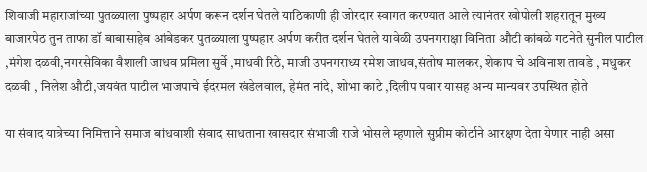शिवाजी महाराजांच्या पुतळ्याला पुष्पहार अर्पण करून दर्शन घेतले याठिकाणी ही जोरदार स्वागत करण्यात आले त्यानंतर खोपोली शहरातून मुख्य बाजारपेठ तुन ताफा डॉ बाबासाहेब आंबेडकर पुतळ्याला पुष्पहार अर्पण करीत दर्शन घेतले यावेळी उपनगराक्षा विनिता औटी कांबळे गटनेते सुनील पाटील ,मंगेश दळवी,नगरसेविका वैशाली जाधव प्रमिला सुर्वे ,माधवी रिठे, माजी उपनगराध्य रमेश जाधव,संतोष मालकर, शेकाप चे अविनाश तावडे , मधुकर दळवी , निलेश औटी,जयवंत पाटील भाजपाचे ईदरमल खंडेलवाल, हेमंत नांदे, शोभा काटे ,दिलीप पवार यासह अन्य मान्यवर उपस्थित होते

या संवाद यात्रेच्या निमित्ताने समाज बांधवाशी संवाद साधताना खासदार संभाजी राजे भोसले म्हणाले सुप्रीम कोर्टाने आरक्षण देता येणार नाही असा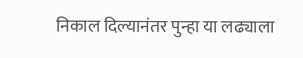निकाल दिल्यानंतर पुन्हा या लढ्याला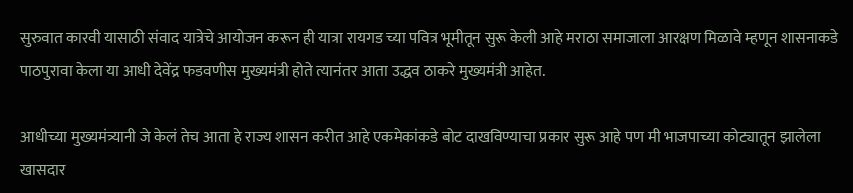सुरुवात कारवी यासाठी संवाद यात्रेचे आयोजन करून ही यात्रा रायगड च्या पवित्र भूमीतून सुरू केली आहे मराठा समाजाला आरक्षण मिळावे म्हणून शासनाकडे पाठपुरावा केला या आधी देवेंद्र फडवणीस मुख्यमंत्री होते त्यानंतर आता उद्धव ठाकरे मुख्यमंत्री आहेत.

आधीच्या मुख्यमंत्र्यानी जे केलं तेच आता हे राज्य शासन करीत आहे एकमेकांकडे बोट दाखविण्याचा प्रकार सुरू आहे पण मी भाजपाच्या कोट्यातून झालेला खासदार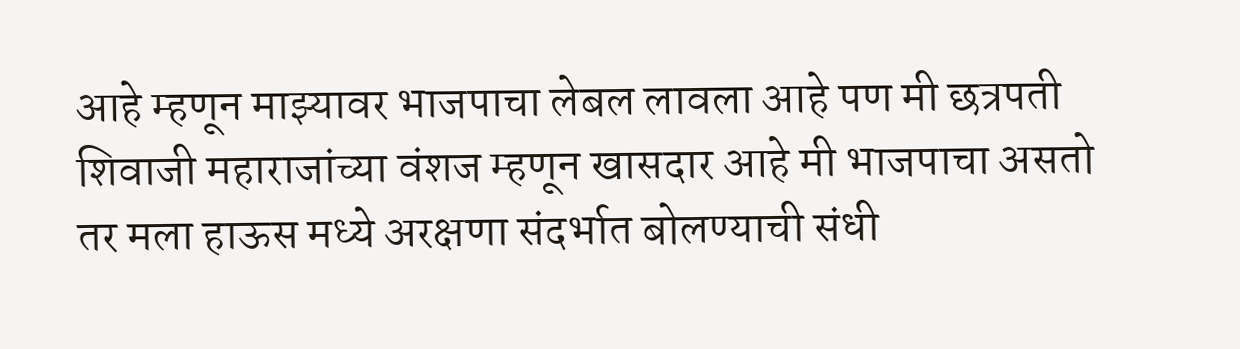आहे म्हणून माझ्यावर भाजपाचा लेबल लावला आहे पण मी छत्रपती शिवाजी महाराजांच्या वंशज म्हणून खासदार आहे मी भाजपाचा असतो तर मला हाऊस मध्ये अरक्षणा संदर्भात बोलण्याची संधी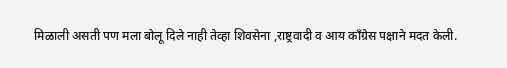मिळाली असती पण मला बोलू दिले नाही तेव्हा शिवसेना ,राष्ट्रवादी व आय काँग्रेस पक्षाने मदत केली.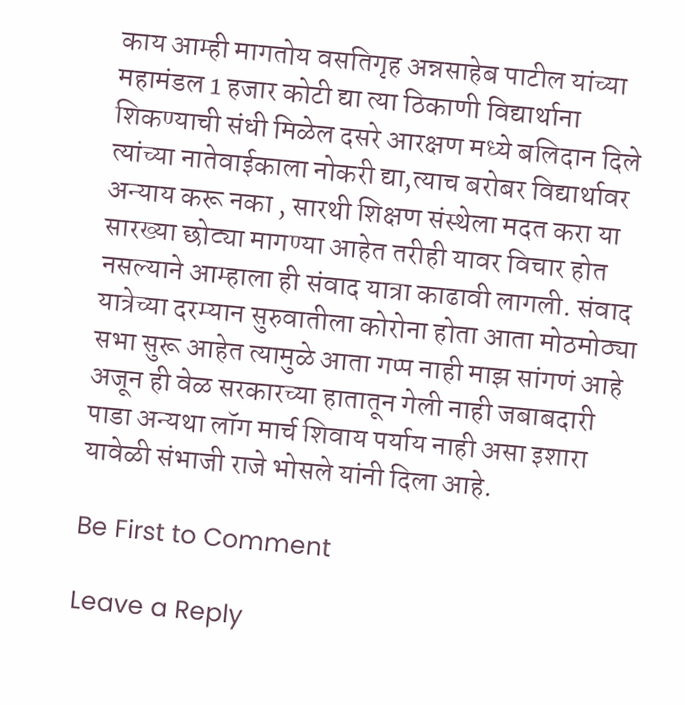काय आम्ही मागतोय वसतिगृह अन्नसाहेब पाटील यांच्या महामंडल 1 हजार कोटी द्या त्या ठिकाणी विद्यार्थाना शिकण्याची संधी मिळेल दसरे आरक्षण मध्ये बलिदान दिले त्यांच्या नातेवाईकाला नोकरी द्या,त्याच बरोबर विद्यार्थावर अन्याय करू नका , सारथी शिक्षण संस्थेला मदत करा या सारख्या छोट्या मागण्या आहेत तरीही यावर विचार होत नसल्याने आम्हाला ही संवाद यात्रा काढावी लागली. संवाद यात्रेच्या दरम्यान सुरुवातीला कोरोना होता आता मोठमोठ्या सभा सुरू आहेत त्यामुळे आता गप्प नाही माझ सांगणं आहे अजून ही वेळ सरकारच्या हातातून गेली नाही जबाबदारी पाडा अन्यथा लॉग मार्च शिवाय पर्याय नाही असा इशारा यावेळी संभाजी राजे भोसले यांनी दिला आहे.

Be First to Comment

Leave a Reply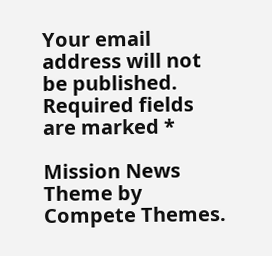Your email address will not be published. Required fields are marked *

Mission News Theme by Compete Themes.